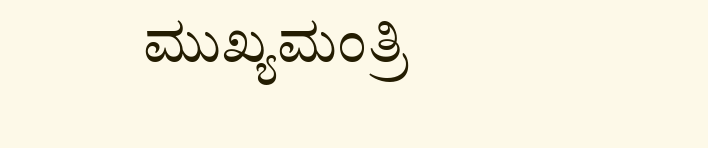ಮುಖ್ಯಮಂತ್ರಿ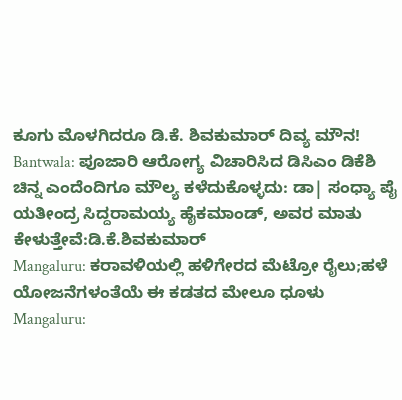ಕೂಗು ಮೊಳಗಿದರೂ ಡಿ.ಕೆ. ಶಿವಕುಮಾರ್ ದಿವ್ಯ ಮೌನ!
Bantwala: ಪೂಜಾರಿ ಆರೋಗ್ಯ ವಿಚಾರಿಸಿದ ಡಿಸಿಎಂ ಡಿಕೆಶಿ
ಚಿನ್ನ ಎಂದೆಂದಿಗೂ ಮೌಲ್ಯ ಕಳೆದುಕೊಳ್ಳದು: ಡಾ| ಸಂಧ್ಯಾ ಪೈ
ಯತೀಂದ್ರ ಸಿದ್ದರಾಮಯ್ಯ ಹೈಕಮಾಂಡ್, ಅವರ ಮಾತು ಕೇಳುತ್ತೇವೆ:ಡಿ.ಕೆ.ಶಿವಕುಮಾರ್
Mangaluru: ಕರಾವಳಿಯಲ್ಲಿ ಹಳಿಗೇರದ ಮೆಟ್ರೋ ರೈಲು;ಹಳೆ ಯೋಜನೆಗಳಂತೆಯೆ ಈ ಕಡತದ ಮೇಲೂ ಧೂಳು
Mangaluru: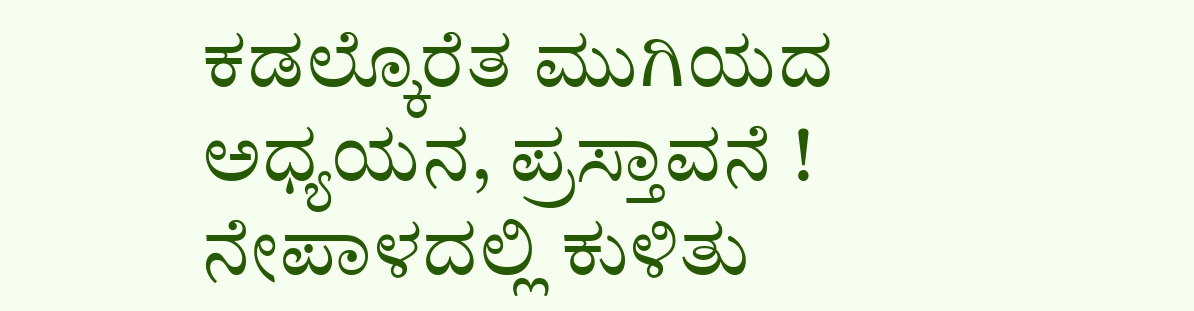ಕಡಲ್ಕೊರೆತ ಮುಗಿಯದ ಅಧ್ಯಯನ, ಪ್ರಸ್ತಾವನೆ !
ನೇಪಾಳದಲ್ಲಿ ಕುಳಿತು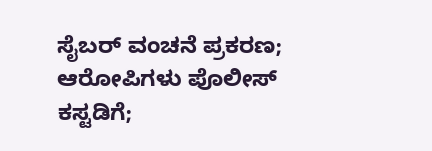ಸೈಬರ್ ವಂಚನೆ ಪ್ರಕರಣ; ಆರೋಪಿಗಳು ಪೊಲೀಸ್ ಕಸ್ಟಡಿಗೆ;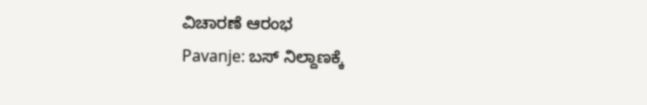ವಿಚಾರಣೆ ಆರಂಭ
Pavanje: ಬಸ್ ನಿಲ್ದಾಣಕ್ಕೆ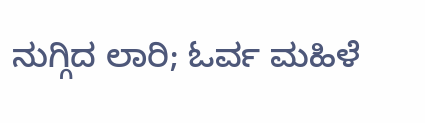ನುಗ್ಗಿದ ಲಾರಿ; ಓರ್ವ ಮಹಿಳೆ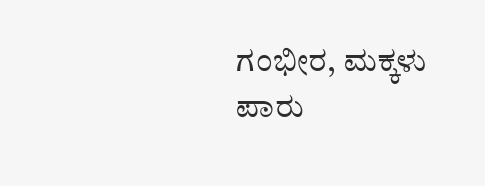ಗಂಭೀರ, ಮಕ್ಕಳು ಪಾರು